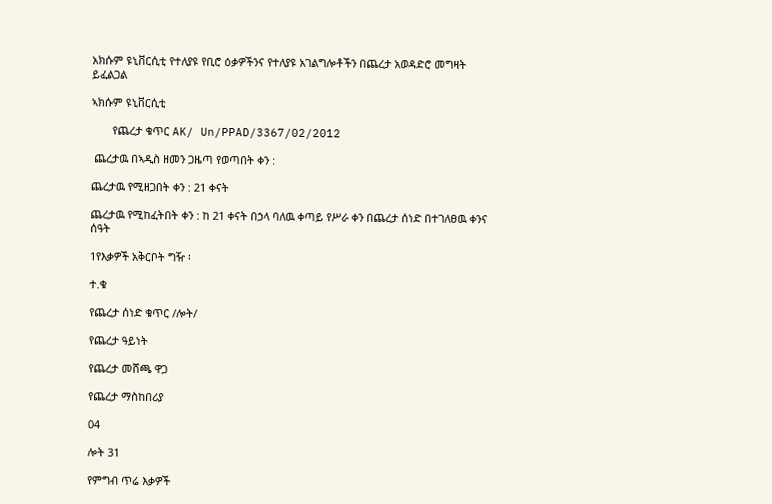አክሱም ዩኒቨርሲቲ የተለያዩ የቢሮ ዕቃዎችንና የተለያዩ አገልግሎቶችን በጨረታ አወዳድሮ መግዛት ይፈልጋል

ኣክሱም ዩኒቨርሲቲ

       የጨረታ ቁጥር AK/ Un/PPAD/3367/02/2012

 ጨረታዉ በኣዲስ ዘመን ጋዜጣ የወጣበት ቀን :

ጨረታዉ የሚዘጋበት ቀን : 21 ቀናት

ጨረታዉ የሚከፈትበት ቀን : ከ 21 ቀናት በኃላ ባለዉ ቀጣይ የሥራ ቀን በጨረታ ሰነድ በተገለፀዉ ቀንና ሰዓት

1የእቃዎች አቅርቦት ግዥ ፡

ተ.ቁ

የጨረታ ሰነድ ቁጥር /ሎት/

የጨረታ ዓይነት

የጨረታ መሸጫ ዋጋ

የጨረታ ማስከበሪያ

04

ሎት 31

የምግብ ጥሬ እቃዎች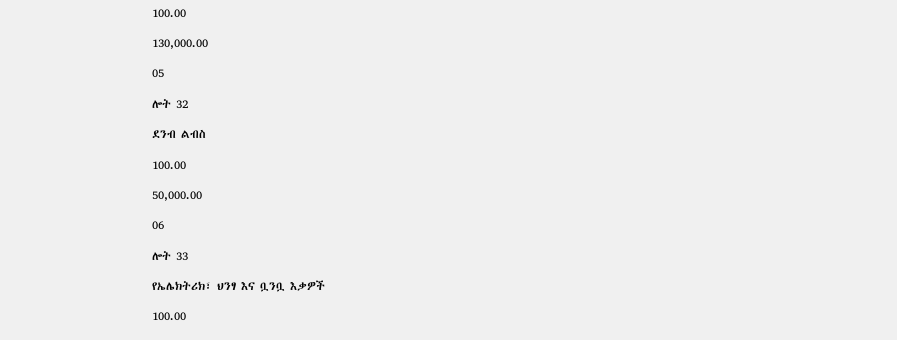100.00

130,000.00

05

ሎት 32

ደንብ ልብስ

100.00

50,000.00

06

ሎት 33

የኤሌክትሪክ፣ ህንፃ እና ቧንቧ እቃዎች

100.00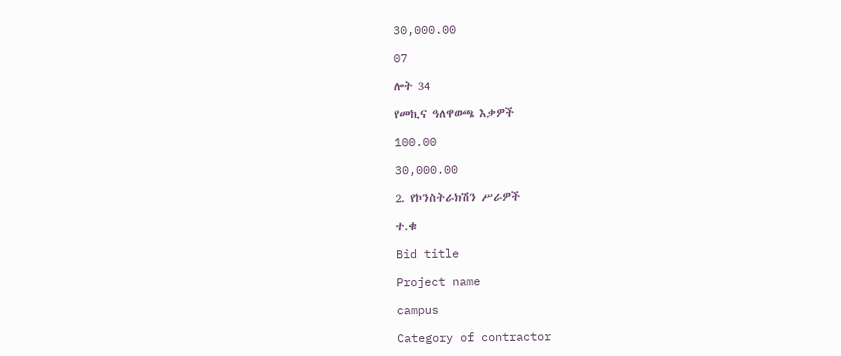30,000.00

07

ሎት 34

የመኪና ዓለዋወጫ እቃዎች

100.00

30,000.00

2. የኮንስትራክሽን ሥራዎች

ተ.ቁ

Bid title

Project name

campus

Category of contractor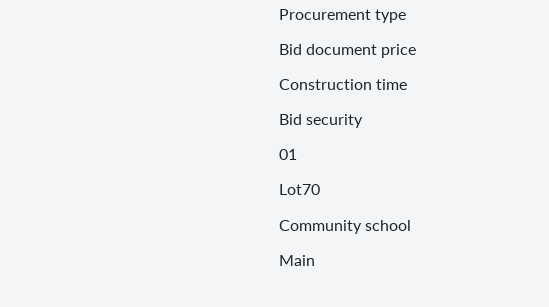Procurement type

Bid document price

Construction time

Bid security

01

Lot70

Community school

Main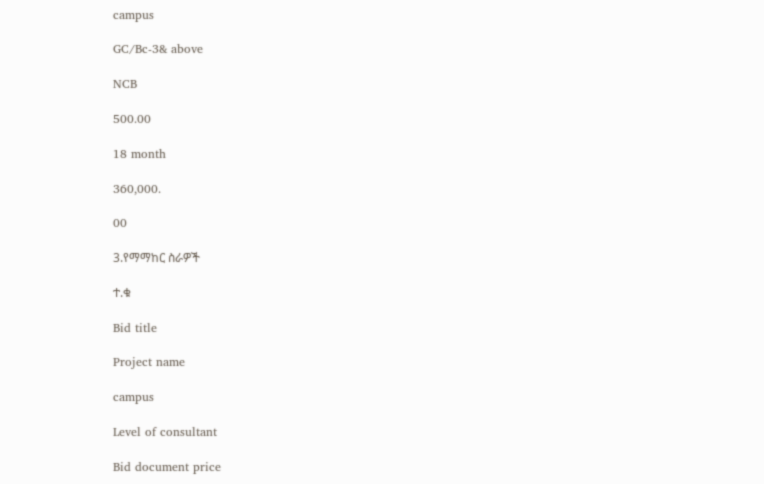campus

GC/Bc-3& above

NCB

500.00

18 month

360,000.

00

3.የማማከር ስራዎች

ተ.ቁ

Bid title

Project name

campus

Level of consultant

Bid document price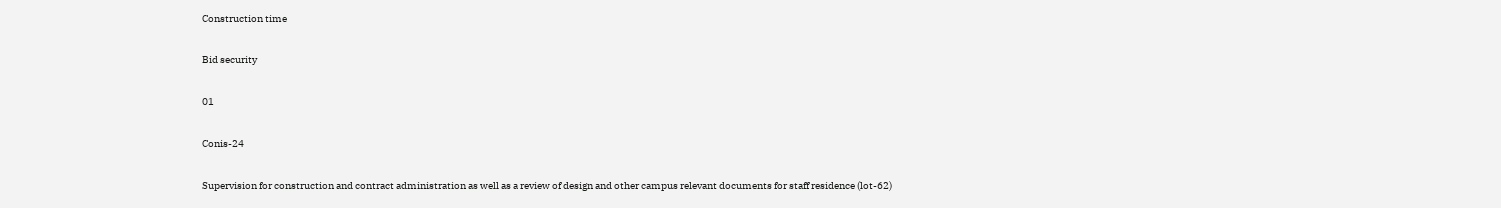Construction time

Bid security

01

Conis-24

Supervision for construction and contract administration as well as a review of design and other campus relevant documents for staff residence (lot-62)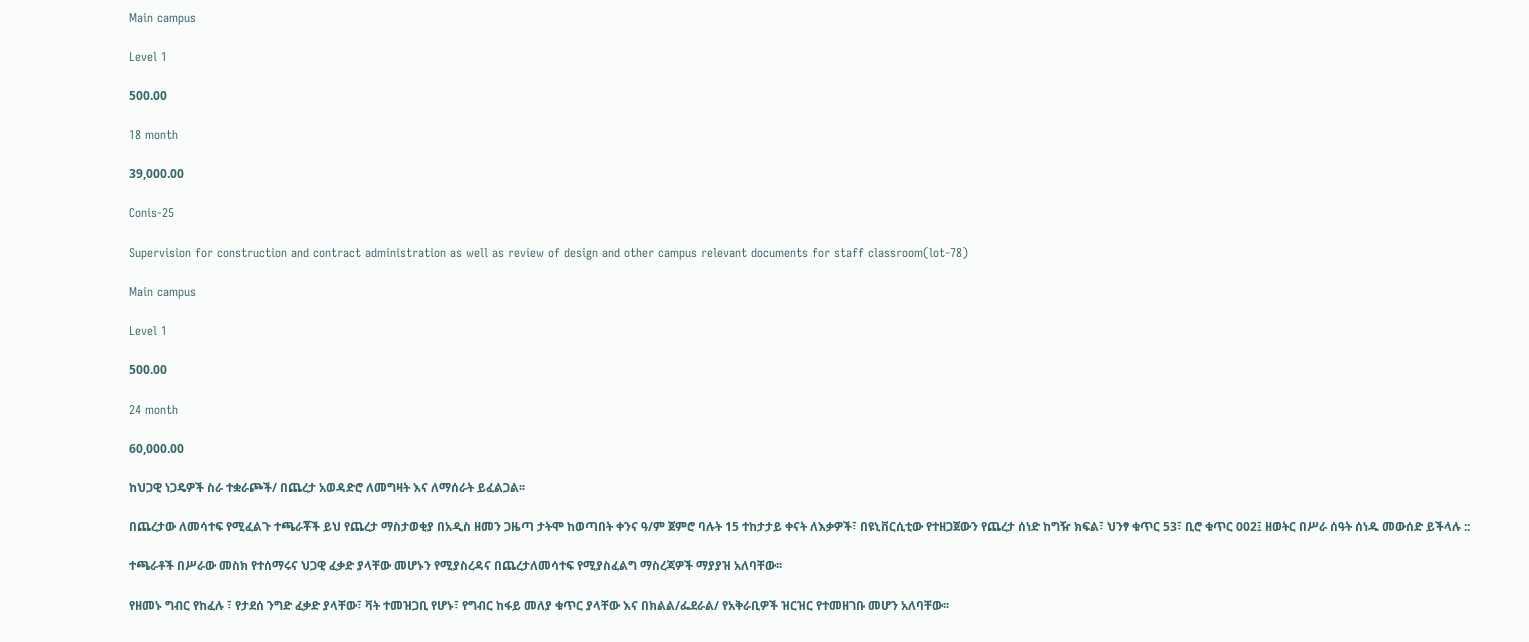Main campus

Level 1

500.00

18 month

39,000.00

Conis-25

Supervision for construction and contract administration as well as review of design and other campus relevant documents for staff classroom(lot-78)

Main campus

Level 1

500.00

24 month

60,000.00

ከህጋዊ ነጋዴዎች ስራ ተቋራጮች/ በጨረታ አወዳድሮ ለመግዛት እና ለማሰራት ይፈልጋል፡፡

በጨረታው ለመሳተፍ የሚፈልጉ ተጫራቾች ይህ የጨረታ ማስታወቂያ በአዲስ ዘመን ጋዜጣ ታትሞ ከወጣበት ቀንና ዓ/ም ጀምሮ ባሉት 15 ተከታታይ ቀናት ለእቃዎች፣ በዩኒቨርሲቲው የተዘጋጀውን የጨረታ ሰነድ ከግዥ ክፍል፣ ህንፃ ቁጥር 53፣ ቢሮ ቁጥር 002፤ ዘወትር በሥራ ሰዓት ሰነዱ መውሰድ ይችላሉ ::

ተጫራቶች በሥራው መስክ የተሰማሩና ህጋዊ ፈቃድ ያላቸው መሆኑን የሚያስረዳና በጨረታለመሳተፍ የሚያስፈልግ ማስረጃዎች ማያያዝ አለባቸው፡፡

የዘመኑ ግብር የከፈሉ ፣ የታደሰ ንግድ ፈቃድ ያላቸው፣ ቫት ተመዝጋቢ የሆኑ፣ የግብር ከፋይ መለያ ቁጥር ያላቸው እና በክልል/ፌደራል/ የአቅራቢዎች ዝርዝር የተመዘገቡ መሆን አለባቸው፡፡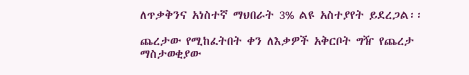ለጥቃቅንና አነስተኛ ማህበራት 3% ልዩ አስተያየት ይደረጋል፡፡

ጨረታው የሚከፈትበት ቀን ለእቃዎች አቅርቦት ግዥ የጨረታ ማስታወቂያው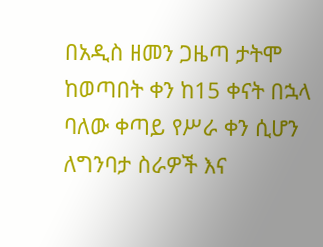በአዲስ ዘመን ጋዜጣ ታትሞ ከወጣበት ቀን ከ15 ቀናት በኋላ ባለው ቀጣይ የሥራ ቀን ሲሆን ለግንባታ ስራዎች እና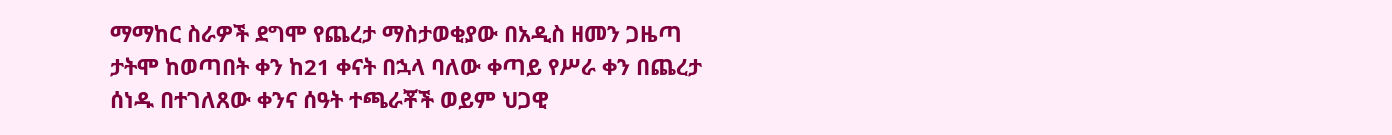ማማከር ስራዎች ደግሞ የጨረታ ማስታወቂያው በአዲስ ዘመን ጋዜጣ ታትሞ ከወጣበት ቀን ከ21 ቀናት በኋላ ባለው ቀጣይ የሥራ ቀን በጨረታ ሰነዱ በተገለጸው ቀንና ሰዓት ተጫራቾች ወይም ህጋዊ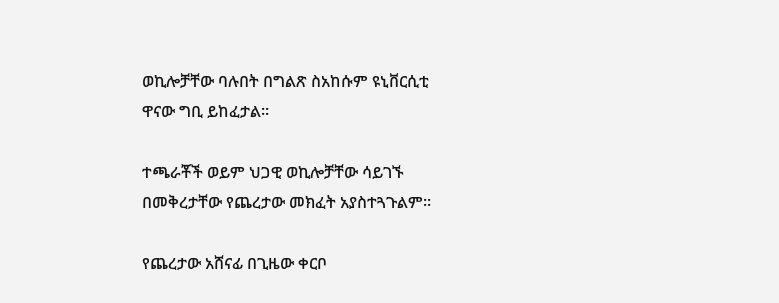ወኪሎቻቸው ባሉበት በግልጽ ስአከሱም ዩኒቨርሲቲ ዋናው ግቢ ይከፈታል፡፡

ተጫራቾች ወይም ህጋዊ ወኪሎቻቸው ሳይገኙ በመቅረታቸው የጨረታው መክፈት አያስተጓጉልም፡፡

የጨረታው አሸናፊ በጊዜው ቀርቦ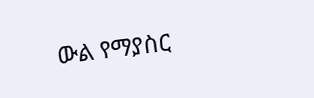ውል የማያስር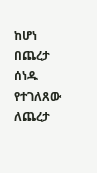ከሆነ በጨረታ ሰነዱ የተገለጸው ለጨረታ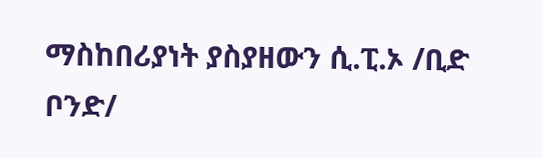ማስከበሪያነት ያስያዘውን ሲ.ፒ.ኦ /ቢድ ቦንድ/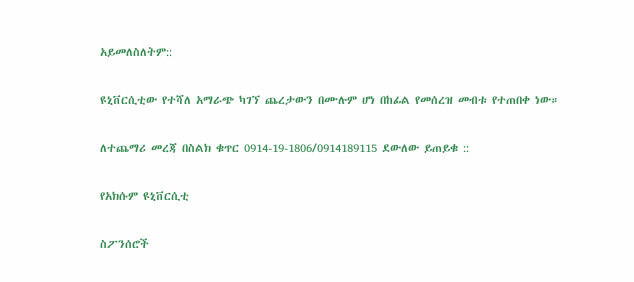አይመለስለትም::

ዩኒቨርሲቲው የተሻለ አማራጭ ካገኘ ጨረታውን በሙሉም ሆነ በከፊል የመሰረዝ መብቱ የተጠበቀ ነው።

ለተጨማሪ መረጃ በስልክ ቁጥር 0914-19-1806/0914189115 ደውለው ይጠይቁ ::

የአክሱም ዩኒቨርሲቲ

ስፖንሰሮች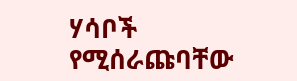ሃሳቦች የሚሰራጩባቸው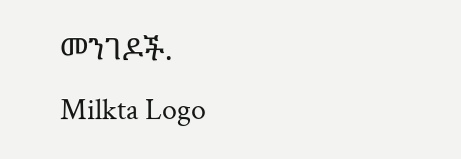መንገዶች.
Milkta Logo